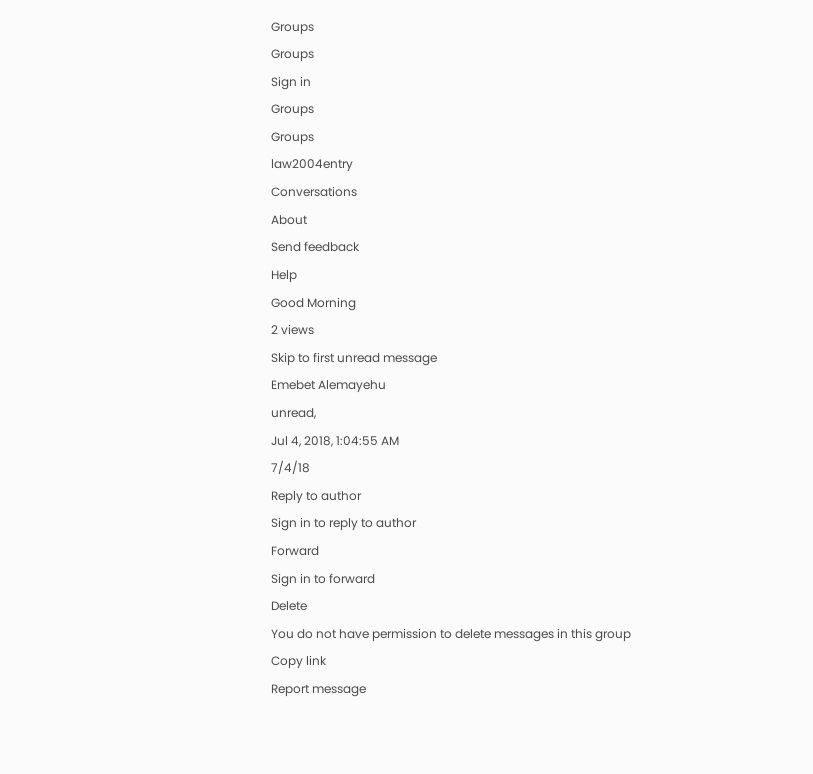Groups
Groups
Sign in
Groups
Groups
law2004entry
Conversations
About
Send feedback
Help
Good Morning
2 views
Skip to first unread message
Emebet Alemayehu
unread,
Jul 4, 2018, 1:04:55 AM
7/4/18
Reply to author
Sign in to reply to author
Forward
Sign in to forward
Delete
You do not have permission to delete messages in this group
Copy link
Report message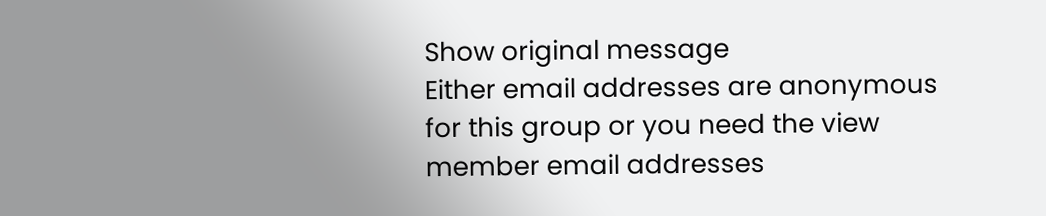Show original message
Either email addresses are anonymous for this group or you need the view member email addresses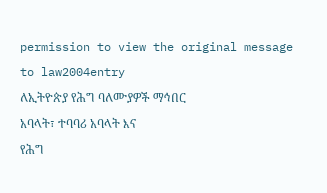permission to view the original message
to law2004entry
ለኢትዮጵያ የሕግ ባለሙያዎች ማኅበር
አባላት፣ ተባባሪ አባላት እና
የሕግ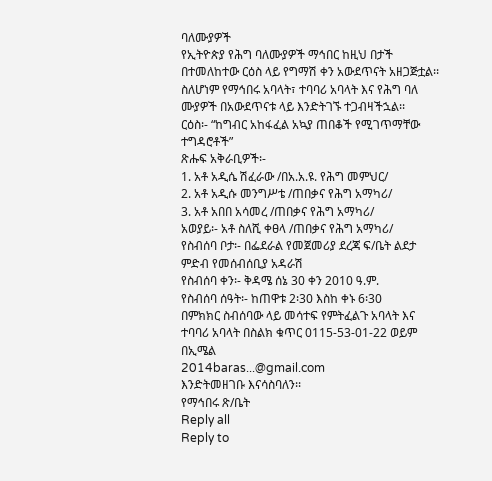ባለሙያዎች
የኢትዮጵያ የሕግ ባለሙያዎች ማኅበር ከዚህ በታች በተመለከተው ርዕስ ላይ የግማሽ ቀን አውደጥናት አዘጋጅቷል፡፡ ስለሆነም የማኅበሩ አባላት፣ ተባባሪ አባላት እና የሕግ ባለ
ሙያዎች በአውደጥናቱ ላይ እንድትገኙ ተጋብዛችኋል፡፡
ርዕስ፡- “ከግብር አከፋፈል አኳያ ጠበቆች የሚገጥማቸው ተግዳሮቶች”
ጽሑፍ አቅራቢዎች፡-
1. አቶ አዲሴ ሽፈራው /በአ.አ.ዩ. የሕግ መምህር/
2. አቶ አዲሱ መንግሥቴ /ጠበቃና የሕግ አማካሪ/
3. አቶ አበበ አሳመረ /ጠበቃና የሕግ አማካሪ/
አወያይ፡- አቶ ስለሺ ቀፀላ /ጠበቃና የሕግ አማካሪ/
የስብሰባ ቦታ፡- በፌደራል የመጀመሪያ ደረጃ ፍ/ቤት ልደታ ምድብ የመሰብሰቢያ አዳራሽ
የስብሰባ ቀን፡- ቅዳሜ ሰኔ 30 ቀን 2010 ዓ.ም.
የስብሰባ ሰዓት፡- ከጠዋቱ 2፡30 እስከ ቀኑ 6፡30
በምክክር ስብሰባው ላይ መሳተፍ የምትፈልጉ አባላት እና ተባባሪ አባላት በስልክ ቁጥር 0115-53-01-22 ወይም በኢሜል
2014baras...@gmail.com
እንድትመዘገቡ እናሳስባለን፡፡
የማኅበሩ ጽ/ቤት
Reply all
Reply to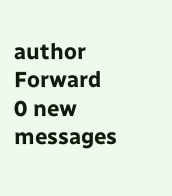author
Forward
0 new messages